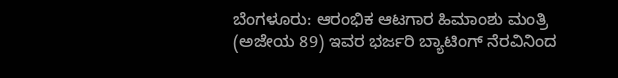ಬೆಂಗಳೂರು: ಆರಂಭಿಕ ಆಟಗಾರ ಹಿಮಾಂಶು ಮಂತ್ರಿ (ಅಜೇಯ 89) ಇವರ ಭರ್ಜರಿ ಬ್ಯಾಟಿಂಗ್ ನೆರವಿನಿಂದ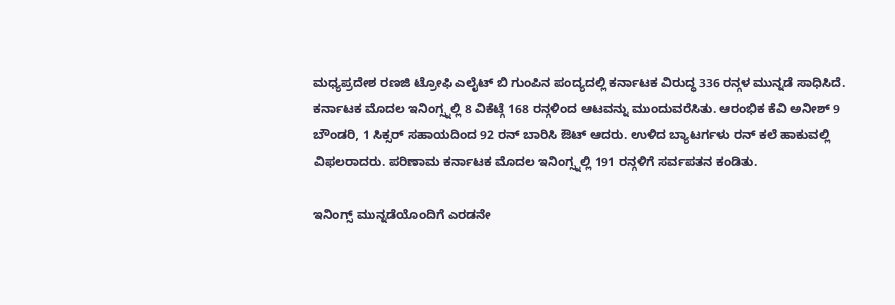ಮಧ್ಯಪ್ರದೇಶ ರಣಜಿ ಟ್ರೋಫಿ ಎಲೈಟ್ ಬಿ ಗುಂಪಿನ ಪಂದ್ಯದಲ್ಲಿ ಕರ್ನಾಟಕ ವಿರುದ್ಧ 336 ರನ್ಗಳ ಮುನ್ನಡೆ ಸಾಧಿಸಿದೆ.
ಕರ್ನಾಟಕ ಮೊದಲ ಇನಿಂಗ್ಸ್ನಲ್ಲಿ 8 ವಿಕೆಟ್ಗೆ 168 ರನ್ಗಳಿಂದ ಆಟವನ್ನು ಮುಂದುವರೆಸಿತು. ಆರಂಭಿಕ ಕೆವಿ ಅನೀಶ್ 9 ಬೌಂಡರಿ, 1 ಸಿಕ್ಸರ್ ಸಹಾಯದಿಂದ 92 ರನ್ ಬಾರಿಸಿ ಔಟ್ ಆದರು. ಉಳಿದ ಬ್ಯಾಟರ್ಗಳು ರನ್ ಕಲೆ ಹಾಕುವಲ್ಲಿ ವಿಫಲರಾದರು. ಪರಿಣಾಮ ಕರ್ನಾಟಕ ಮೊದಲ ಇನಿಂಗ್ಸ್ನಲ್ಲಿ 191 ರನ್ಗಳಿಗೆ ಸರ್ವಪತನ ಕಂಡಿತು.

ಇನಿಂಗ್ಸ್ ಮುನ್ನಡೆಯೊಂದಿಗೆ ಎರಡನೇ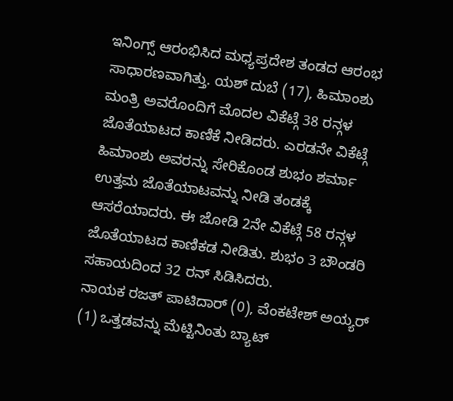ಇನಿಂಗ್ಸ್ ಆರಂಭಿಸಿದ ಮಧ್ಯಪ್ರದೇಶ ತಂಡದ ಆರಂಭ ಸಾಧಾರಣವಾಗಿತ್ತು. ಯಶ್ ದುಬೆ (17), ಹಿಮಾಂಶು ಮಂತ್ರಿ ಅವರೊಂದಿಗೆ ಮೊದಲ ವಿಕೆಟ್ಗೆ 38 ರನ್ಗಳ ಜೊತೆಯಾಟದ ಕಾಣಿಕೆ ನೀಡಿದರು. ಎರಡನೇ ವಿಕೆಟ್ಗೆ ಹಿಮಾಂಶು ಅವರನ್ನು ಸೇರಿಕೊಂಡ ಶುಭಂ ಶರ್ಮಾ ಉತ್ತಮ ಜೊತೆಯಾಟವನ್ನು ನೀಡಿ ತಂಡಕ್ಕೆ ಆಸರೆಯಾದರು. ಈ ಜೋಡಿ 2ನೇ ವಿಕೆಟ್ಗೆ 58 ರನ್ಗಳ ಜೊತೆಯಾಟದ ಕಾಣಿಕಡ ನೀಡಿತು. ಶುಭಂ 3 ಬೌಂಡರಿ ಸಹಾಯದಿಂದ 32 ರನ್ ಸಿಡಿಸಿದರು.
ನಾಯಕ ರಜತ್ ಪಾಟಿದಾರ್ (0), ವೆಂಕಟೇಶ್ ಅಯ್ಯರ್ (1) ಒತ್ತಡವನ್ನು ಮೆಟ್ಟಿನಿಂತು ಬ್ಯಾಟ್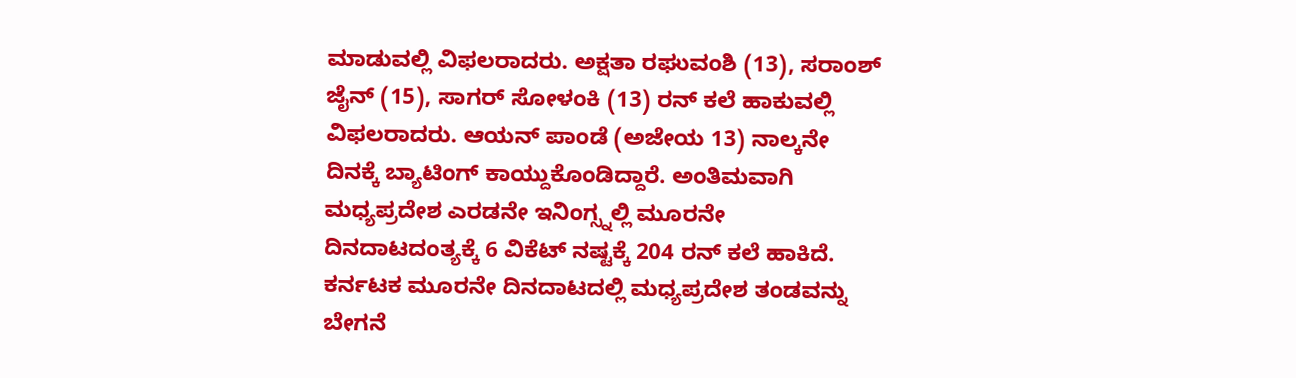ಮಾಡುವಲ್ಲಿ ವಿಫಲರಾದರು. ಅಕ್ಷತಾ ರಘುವಂಶಿ (13), ಸರಾಂಶ್ ಜೈನ್ (15), ಸಾಗರ್ ಸೋಳಂಕಿ (13) ರನ್ ಕಲೆ ಹಾಕುವಲ್ಲಿ ವಿಫಲರಾದರು. ಆಯನ್ ಪಾಂಡೆ (ಅಜೇಯ 13) ನಾಲ್ಕನೇ ದಿನಕ್ಕೆ ಬ್ಯಾಟಿಂಗ್ ಕಾಯ್ದುಕೊಂಡಿದ್ದಾರೆ. ಅಂತಿಮವಾಗಿ ಮಧ್ಯಪ್ರದೇಶ ಎರಡನೇ ಇನಿಂಗ್ಸ್ನಲ್ಲಿ ಮೂರನೇ ದಿನದಾಟದಂತ್ಯಕ್ಕೆ 6 ವಿಕೆಟ್ ನಷ್ಟಕ್ಕೆ 204 ರನ್ ಕಲೆ ಹಾಕಿದೆ.
ಕರ್ನಟಕ ಮೂರನೇ ದಿನದಾಟದಲ್ಲಿ ಮಧ್ಯಪ್ರದೇಶ ತಂಡವನ್ನು ಬೇಗನೆ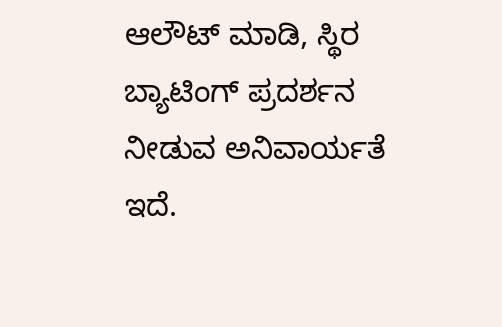ಆಲೌಟ್ ಮಾಡಿ, ಸ್ಥಿರ ಬ್ಯಾಟಿಂಗ್ ಪ್ರದರ್ಶನ ನೀಡುವ ಅನಿವಾರ್ಯತೆ ಇದೆ.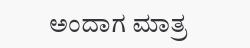ಅಂದಾಗ ಮಾತ್ರ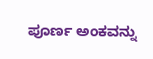ಪೂರ್ಣ ಅಂಕವನ್ನು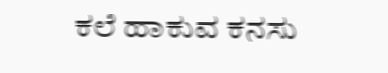ಕಲೆ ಹಾಕುವ ಕನಸು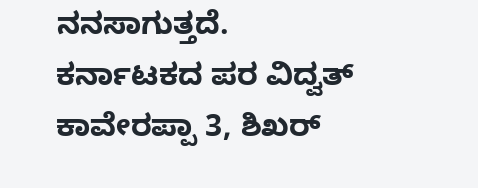ನನಸಾಗುತ್ತದೆ.
ಕರ್ನಾಟಕದ ಪರ ವಿದ್ವತ್ ಕಾವೇರಪ್ಪಾ 3, ಶಿಖರ್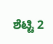ಶೆಟ್ಟಿ 2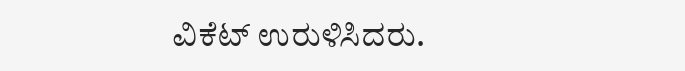ವಿಕೆಟ್ ಉರುಳಿಸಿದರು.